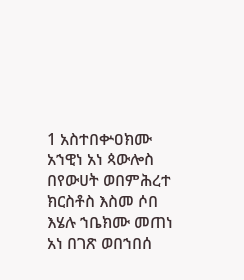1 አስተበቍዐክሙ አኀዊነ አነ ጳውሎስ በየውሀት ወበምሕረተ ክርስቶስ እስመ ሶበ እሄሉ ኀቤክሙ መጠነ አነ በገጽ ወበኀበሰ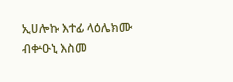ኢሀሎኩ እተፊ ላዕሌክሙ ብቍዑኒ እስመ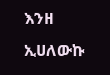እንዘ ኢሀለውኩ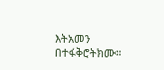እትአመን በተፋቅሮትክሙ።